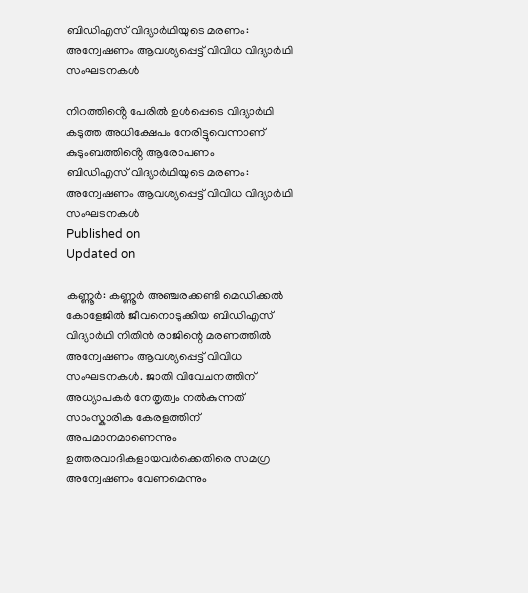ബിഡിഎസ് വിദ്യാർഥിയുടെ മരണം: അന്വേഷണം ആവശ്യപ്പെട്ട് വിവിധ വിദ്യാർഥി സംഘടനകൾ

നിറത്തിൻ്റെ പേരിൽ ഉൾപ്പെടെ വിദ്യാർഥി കടുത്ത അധിക്ഷേപം നേരിട്ടുവെന്നാണ് കുടുംബത്തിൻ്റെ ആരോപണം
ബിഡിഎസ് വിദ്യാർഥിയുടെ മരണം: അന്വേഷണം ആവശ്യപ്പെട്ട് വിവിധ വിദ്യാർഥി സംഘടനകൾ
Published on
Updated on

കണ്ണൂർ: കണ്ണൂർ അഞ്ചരക്കണ്ടി മെഡിക്കൽ കോളേജിൽ ജീവനൊടുക്കിയ ബിഡിഎസ് വിദ്യാർഥി നിതിൻ രാജിന്റെ മരണത്തിൽ അന്വേഷണം ആവശ്യപ്പെട്ട് വിവിധ സംഘടനകൾ. ജാതി വിവേചനത്തിന് അധ്യാപകർ നേതൃത്വം നൽകുന്നത് സാംസ്കാരിക കേരളത്തിന് അപമാനമാണെന്നും ഉത്തരവാദികളായവർക്കെതിരെ സമഗ്ര അന്വേഷണം വേണമെന്നും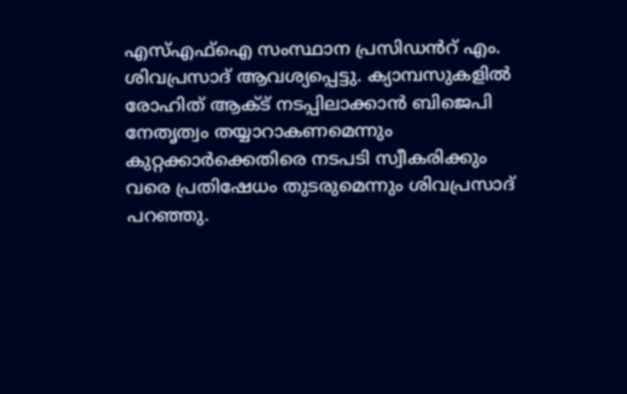എസ്എഫ്ഐ സംസ്ഥാന പ്രസിഡൻറ് എം. ശിവപ്രസാദ് ആവശ്യപ്പെട്ടു. ക്യാമ്പസുകളിൽ രോഹിത് ആക്ട് നടപ്പിലാക്കാൻ ബിജെപി നേതൃത്വം തയ്യാറാകണമെന്നും കുറ്റക്കാർക്കെതിരെ നടപടി സ്വീകരിക്കും വരെ പ്രതിഷേധം തുടരുമെന്നും ശിവപ്രസാദ് പറഞ്ഞു.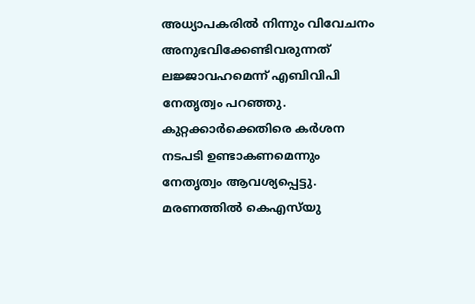അധ്യാപകരിൽ നിന്നും വിവേചനം അനുഭവിക്കേണ്ടിവരുന്നത് ലജ്ജാവഹമെന്ന് എബിവിപി നേതൃത്വം പറഞ്ഞു. കുറ്റക്കാർക്കെതിരെ കർശന നടപടി ഉണ്ടാകണമെന്നും നേതൃത്വം ആവശ്യപ്പെട്ടു. മരണത്തിൽ കെഎസ്‌യു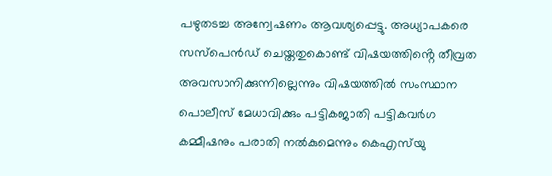പഴുതടച്ച അന്വേഷണം ആവശ്യപ്പെട്ടു. അധ്യാപകരെ സസ്പെൻഡ് ചെയ്തതുകൊണ്ട് വിഷയത്തിൻ്റെ തീവ്രത അവസാനിക്കുന്നില്ലെന്നും വിഷയത്തിൽ സംസ്ഥാന പൊലീസ് മേധാവിക്കും പട്ടികജാതി പട്ടികവർഗ കമ്മീഷനും പരാതി നൽകുമെന്നും കെഎസ്‌യു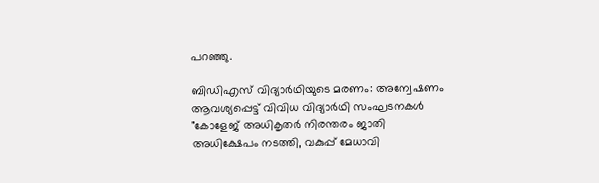പറഞ്ഞു.

ബിഡിഎസ് വിദ്യാർഥിയുടെ മരണം: അന്വേഷണം ആവശ്യപ്പെട്ട് വിവിധ വിദ്യാർഥി സംഘടനകൾ
"കോളേജ് അധികൃതർ നിരന്തരം ജാതി അധിക്ഷേപം നടത്തി, വകുപ്പ് മേധാവി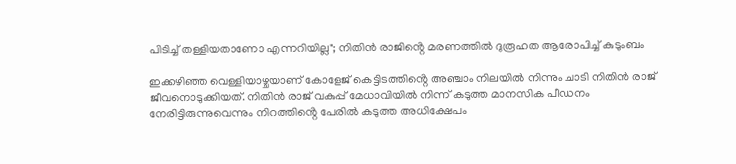പിടിച്ച് തള്ളിയതാണോ എന്നറിയില്ല"; നിതിൻ രാജിൻ്റെ മരണത്തിൽ ദുരൂഹത ആരോപിച്ച് കുടുംബം

ഇക്കഴിഞ്ഞ വെള്ളിയാഴ്ചയാണ് കോളേജ് കെട്ടിടത്തിൻ്റെ അഞ്ചാം നിലയിൽ നിന്നും ചാടി നിതിൻ രാജ് ജീവനൊടുക്കിയത്. നിതിൻ രാജ് വകുപ്പ് മേധാവിയിൽ നിന്ന് കടുത്ത മാനസിക പീഡനം നേരിട്ടിരുന്നുവെന്നും നിറത്തിൻ്റെ പേരിൽ കടുത്ത അധിക്ഷേപം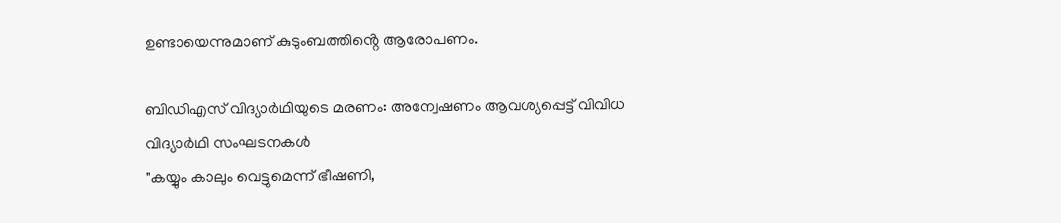ഉണ്ടായെന്നുമാണ് കുടുംബത്തിൻ്റെ ആരോപണം.

ബിഡിഎസ് വിദ്യാർഥിയുടെ മരണം: അന്വേഷണം ആവശ്യപ്പെട്ട് വിവിധ വിദ്യാർഥി സംഘടനകൾ
"കയ്യും കാലും വെട്ടുമെന്ന് ഭീഷണി,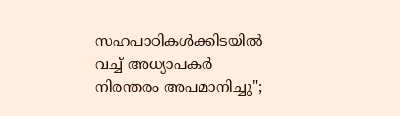സഹപാഠികൾക്കിടയിൽ വച്ച് അധ്യാപകർ നിരന്തരം അപമാനിച്ചു";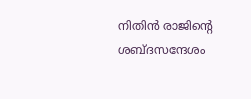നിതിൻ രാജിൻ്റെ ശബ്ദസന്ദേശം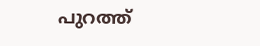പുറത്ത്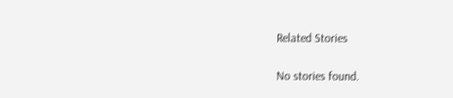Related Stories

No stories found.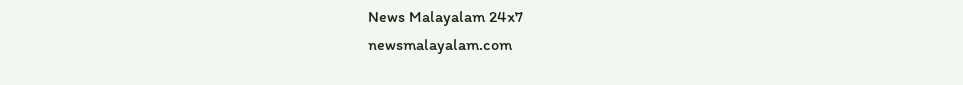News Malayalam 24x7
newsmalayalam.com